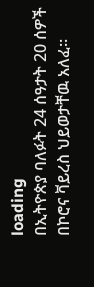loading
በኢትዮጵያ ባለፉት 24 ሰዓታት 20 ሰዎች በኮሮና ቫይረስ ህይወታቸዉ አለፈ፡፡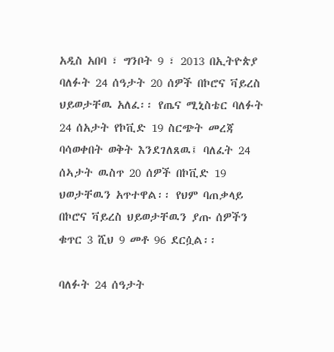አዲስ አበባ ፣ ግንቦት 9 ፣ 2013 በኢትዮጵያ ባለፉት 24 ሰዓታት 20 ሰዎች በኮሮና ቫይረስ ህይወታቸዉ አለፈ፡፡ የጤና ሚኒስቴር ባለፉት 24 ሰአታት የኮቪድ 19 ስርጭት መረጃ ባሳወቀበት ወቅት እንደገለጸዉ፤ ባለፈት 24 ሰኣታት ዉስጥ 20 ሰዎች በኮቪድ 19 ህወታቸዉን አጥተዋል፡፡ የህም ባጠቃላይ በኮሮና ቫይረስ ህይወታቸዉን ያጡ ሰዎችን ቁጥር 3 ሺህ 9 መቶ 96 ደርሷል፡፡

ባለፉት 24 ሰዓታት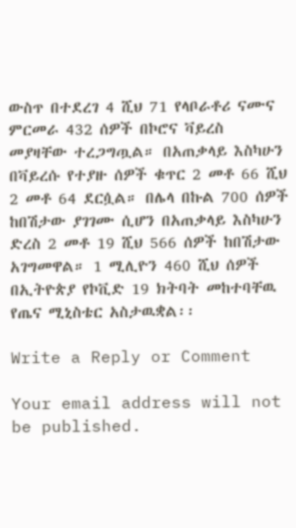ውስጥ በተደረገ 4 ሺህ 71 የላቦራቶሪ ናሙና ምርመራ 432 ሰዎች በኮሮና ቫይረስ መያዛቸው ተረጋግጧል። በአጠቃላይ እስካሁን በቫይረሱ የተያዙ ሰዎች ቁጥር 2 መቶ 66 ሺህ 2 መቶ 64 ደርሷል። በሌላ በኩል 700 ሰዎች ከበሽታው ያገገሙ ሲሆን በአጠቃላይ እስካሁን ድረስ 2 መቶ 19 ሺህ 566 ሰዎች ከበሽታው አገግመዋል። 1 ሚሊዮን 460 ሺህ ሰዎች በኢትዮጵያ የኮቪድ 19 ክትባት መከተባቸዉ የጤና ሚኒስቴር አስታዉቋል፡፡

Write a Reply or Comment

Your email address will not be published.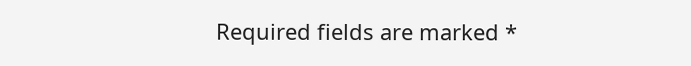Required fields are marked *